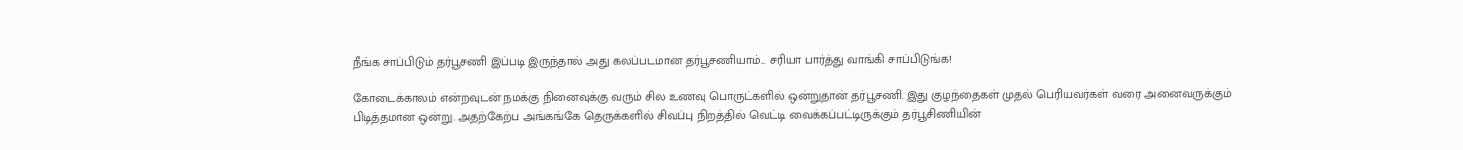நீங்க சாப்பிடும் தர்பூசணி இப்படி இருந்தால் அது கலப்படமான தர்பூசணியாம்... சரியா பார்த்து வாங்கி சாப்பிடுங்க!

கோடைக்காலம் என்றவுடன் நமக்கு நினைவுக்கு வரும் சில உணவு பொருட்களில் ஒன்றுதான் தர்பூசணி. இது குழந்தைகள் முதல் பெரியவர்கள் வரை அனைவருக்கும் பிடித்தமான ஒன்று. அதற்கேற்ப அங்கங்கே தெருக்களில் சிவப்பு நிறத்தில் வெட்டி வைக்கப்பட்டிருக்கும் தர்பூசிணியின்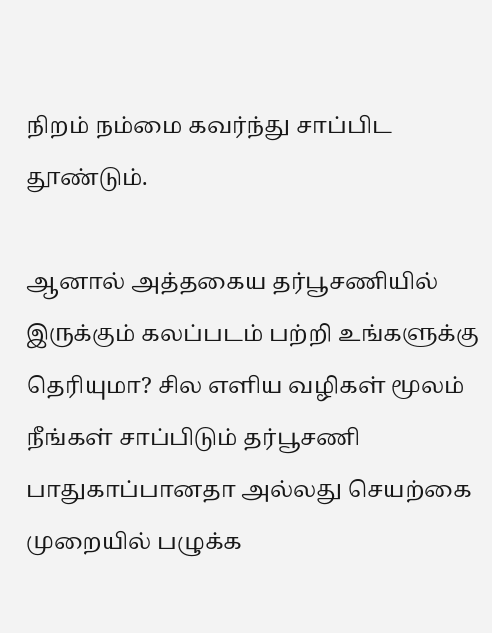நிறம் நம்மை கவர்ந்து சாப்பிட தூண்டும்.

ஆனால் அத்தகைய தர்பூசணியில் இருக்கும் கலப்படம் பற்றி உங்களுக்கு தெரியுமா? சில எளிய வழிகள் மூலம் நீங்கள் சாப்பிடும் தர்பூசணி பாதுகாப்பானதா அல்லது செயற்கை முறையில் பழுக்க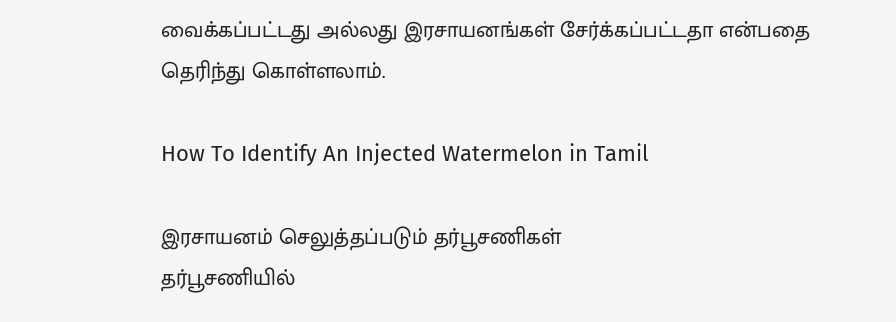வைக்கப்பட்டது அல்லது இரசாயனங்கள் சேர்க்கப்பட்டதா என்பதை தெரிந்து கொள்ளலாம்.

How To Identify An Injected Watermelon in Tamil

இரசாயனம் செலுத்தப்படும் தர்பூசணிகள்
தர்பூசணியில்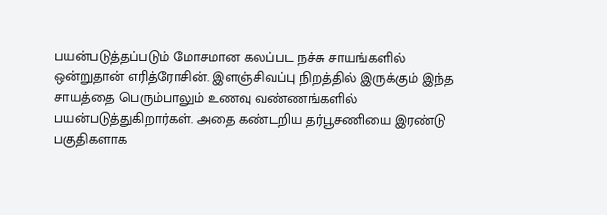பயன்படுத்தப்படும் மோசமான கலப்பட நச்சு சாயங்களில் ஒன்றுதான் எரித்ரோசின். இளஞ்சிவப்பு நிறத்தில் இருக்கும் இந்த சாயத்தை பெரும்பாலும் உணவு வண்ணங்களில் பயன்படுத்துகிறார்கள். அதை கண்டறிய தர்பூசணியை இரண்டு பகுதிகளாக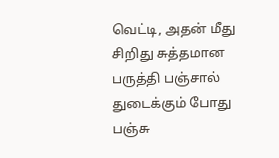வெட்டி, அதன் மீது சிறிது சுத்தமான பருத்தி பஞ்சால் துடைக்கும் போது பஞ்சு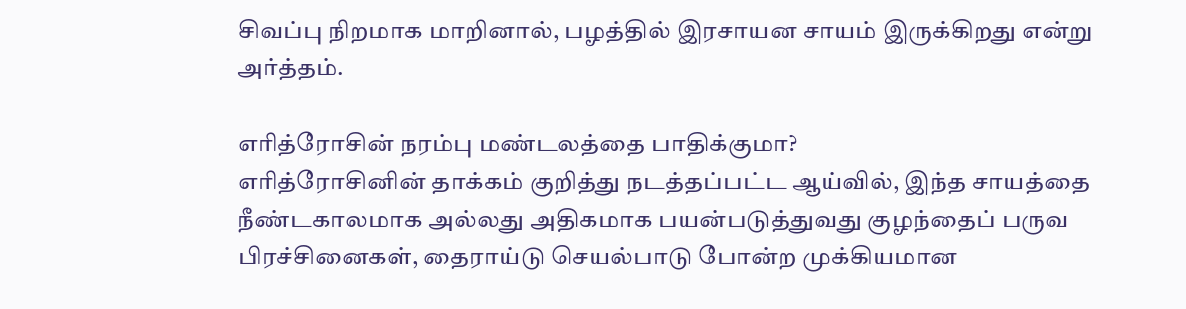சிவப்பு நிறமாக மாறினால், பழத்தில் இரசாயன சாயம் இருக்கிறது என்று அர்த்தம்.

எரித்ரோசின் நரம்பு மண்டலத்தை பாதிக்குமா?
எரித்ரோசினின் தாக்கம் குறித்து நடத்தப்பட்ட ஆய்வில், இந்த சாயத்தை நீண்டகாலமாக அல்லது அதிகமாக பயன்படுத்துவது குழந்தைப் பருவ பிரச்சினைகள், தைராய்டு செயல்பாடு போன்ற முக்கியமான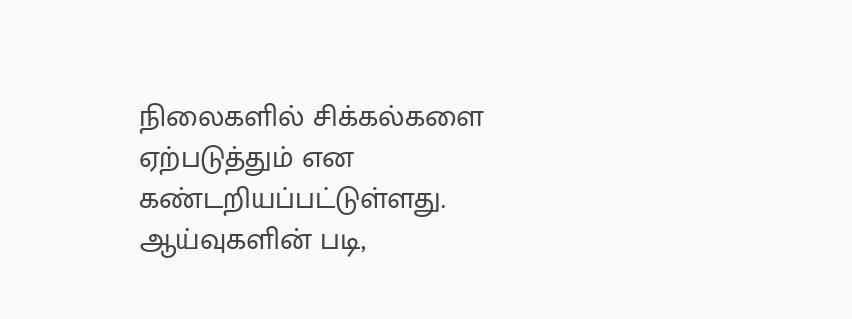நிலைகளில் சிக்கல்களை ஏற்படுத்தும் என கண்டறியப்பட்டுள்ளது. ஆய்வுகளின் படி,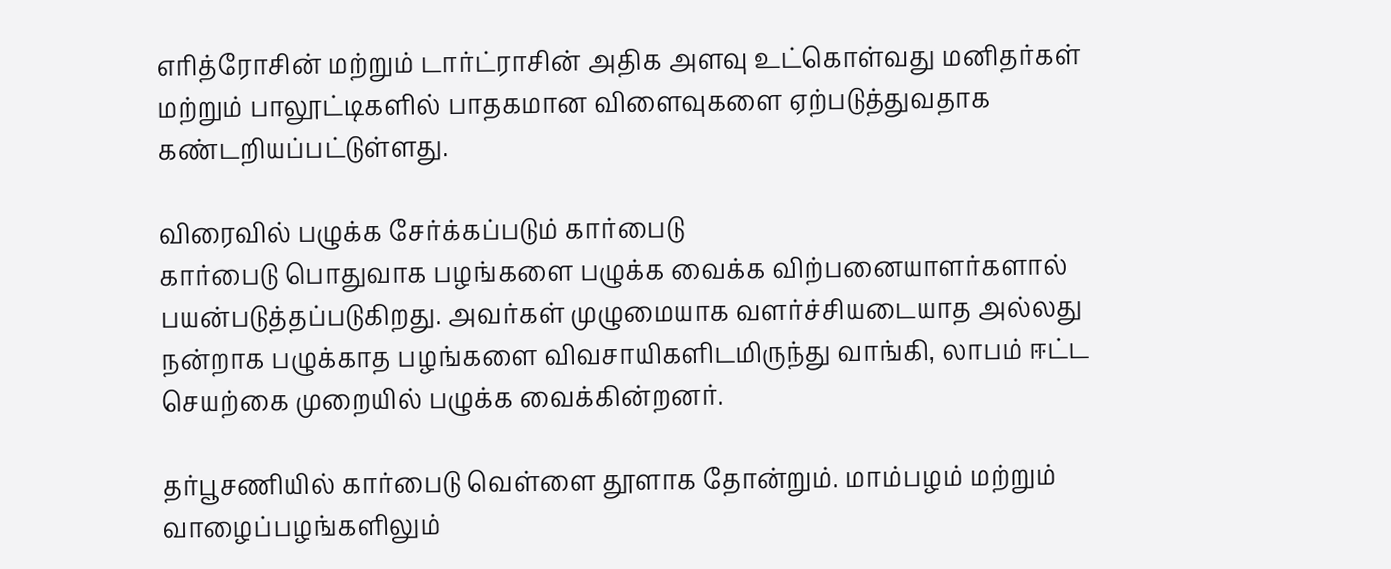எரித்ரோசின் மற்றும் டார்ட்ராசின் அதிக அளவு உட்கொள்வது மனிதர்கள் மற்றும் பாலூட்டிகளில் பாதகமான விளைவுகளை ஏற்படுத்துவதாக கண்டறியப்பட்டுள்ளது.

விரைவில் பழுக்க சேர்க்கப்படும் கார்பைடு
கார்பைடு பொதுவாக பழங்களை பழுக்க வைக்க விற்பனையாளர்களால் பயன்படுத்தப்படுகிறது. அவர்கள் முழுமையாக வளர்ச்சியடையாத அல்லது நன்றாக பழுக்காத பழங்களை விவசாயிகளிடமிருந்து வாங்கி, லாபம் ஈட்ட செயற்கை முறையில் பழுக்க வைக்கின்றனர்.

தர்பூசணியில் கார்பைடு வெள்ளை தூளாக தோன்றும். மாம்பழம் மற்றும் வாழைப்பழங்களிலும்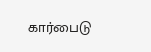கார்பைடு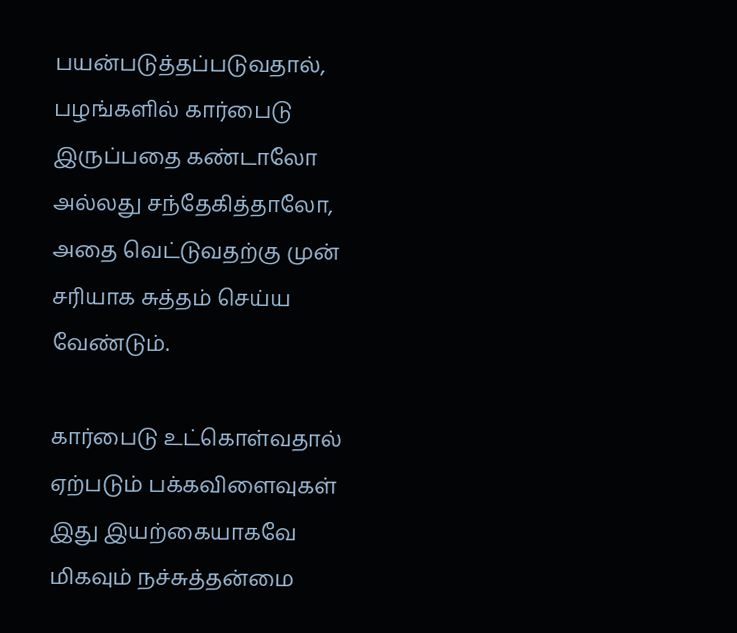பயன்படுத்தப்படுவதால், பழங்களில் கார்பைடு இருப்பதை கண்டாலோ அல்லது சந்தேகித்தாலோ, அதை வெட்டுவதற்கு முன் சரியாக சுத்தம் செய்ய வேண்டும்.

கார்பைடு உட்கொள்வதால் ஏற்படும் பக்கவிளைவுகள்
இது இயற்கையாகவே மிகவும் நச்சுத்தன்மை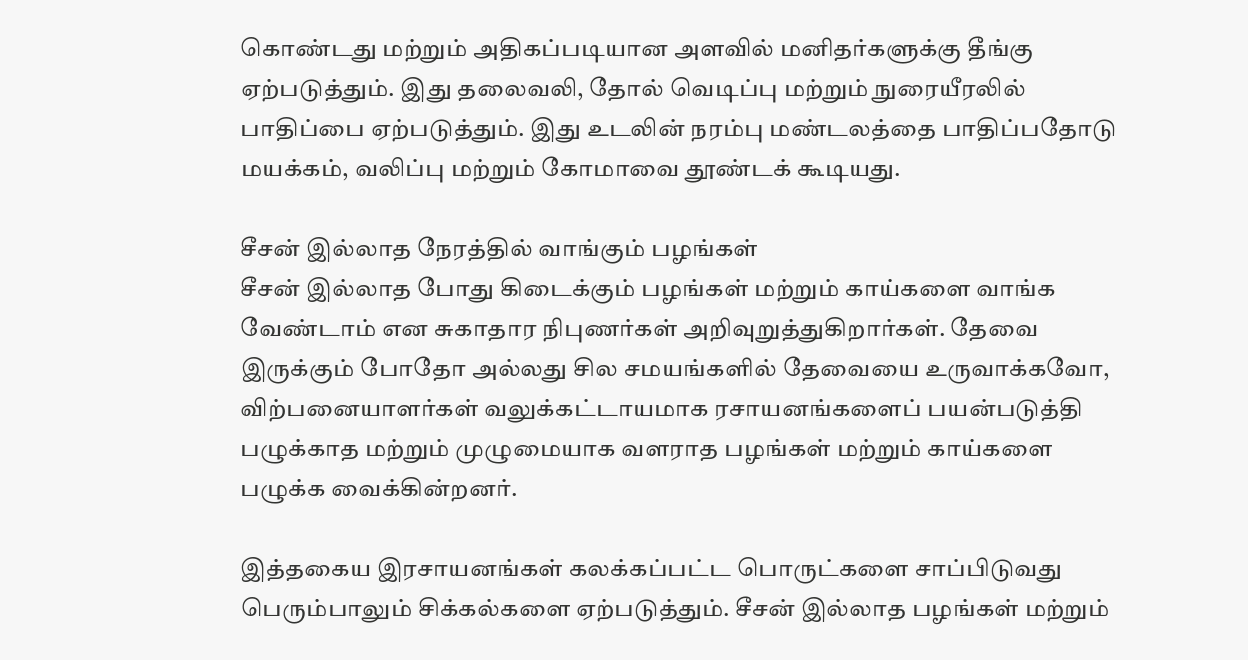கொண்டது மற்றும் அதிகப்படியான அளவில் மனிதர்களுக்கு தீங்கு ஏற்படுத்தும். இது தலைவலி, தோல் வெடிப்பு மற்றும் நுரையீரலில் பாதிப்பை ஏற்படுத்தும். இது உடலின் நரம்பு மண்டலத்தை பாதிப்பதோடு மயக்கம், வலிப்பு மற்றும் கோமாவை தூண்டக் கூடியது.

சீசன் இல்லாத நேரத்தில் வாங்கும் பழங்கள்
சீசன் இல்லாத போது கிடைக்கும் பழங்கள் மற்றும் காய்களை வாங்க வேண்டாம் என சுகாதார நிபுணர்கள் அறிவுறுத்துகிறார்கள். தேவை இருக்கும் போதோ அல்லது சில சமயங்களில் தேவையை உருவாக்கவோ, விற்பனையாளர்கள் வலுக்கட்டாயமாக ரசாயனங்களைப் பயன்படுத்தி பழுக்காத மற்றும் முழுமையாக வளராத பழங்கள் மற்றும் காய்களை பழுக்க வைக்கின்றனர்.

இத்தகைய இரசாயனங்கள் கலக்கப்பட்ட பொருட்களை சாப்பிடுவது பெரும்பாலும் சிக்கல்களை ஏற்படுத்தும். சீசன் இல்லாத பழங்கள் மற்றும்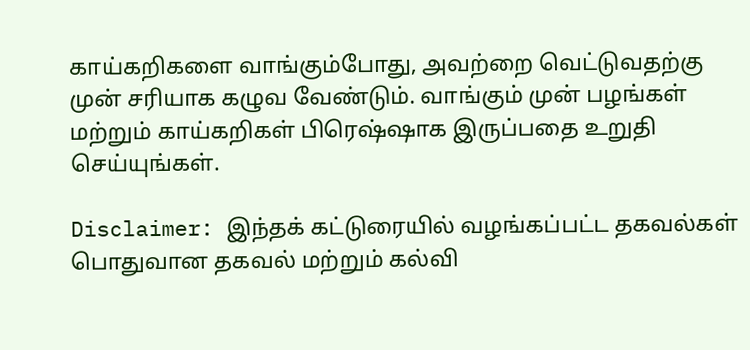காய்கறிகளை வாங்கும்போது, அவற்றை வெட்டுவதற்கு முன் சரியாக கழுவ வேண்டும். வாங்கும் முன் பழங்கள் மற்றும் காய்கறிகள் பிரெஷ்ஷாக இருப்பதை உறுதி செய்யுங்கள்.

Disclaimer: இந்தக் கட்டுரையில் வழங்கப்பட்ட தகவல்கள் பொதுவான தகவல் மற்றும் கல்வி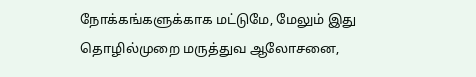நோக்கங்களுக்காக மட்டுமே, மேலும் இது தொழில்முறை மருத்துவ ஆலோசனை,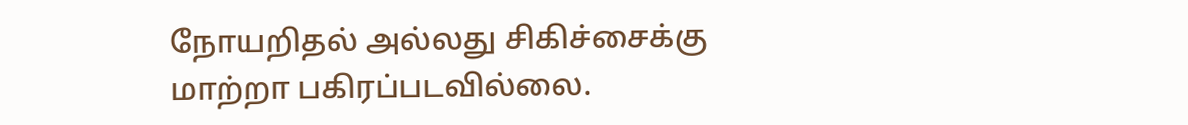நோயறிதல் அல்லது சிகிச்சைக்கு மாற்றா பகிரப்படவில்லை.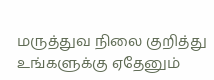மருத்துவ நிலை குறித்து உங்களுக்கு ஏதேனும்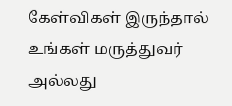கேள்விகள் இருந்தால் உங்கள் மருத்துவர் அல்லது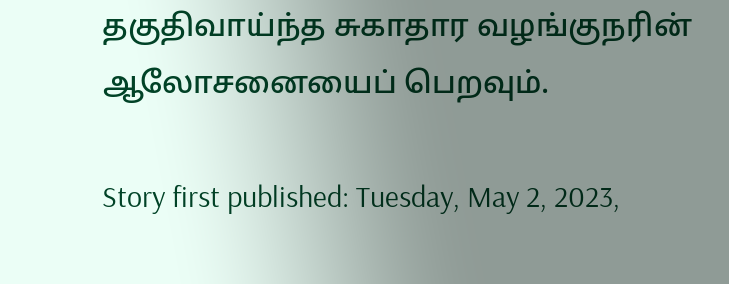தகுதிவாய்ந்த சுகாதார வழங்குநரின் ஆலோசனையைப் பெறவும்.

Story first published: Tuesday, May 2, 2023,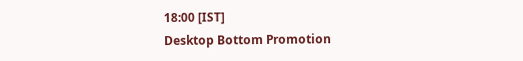18:00 [IST]
Desktop Bottom Promotion